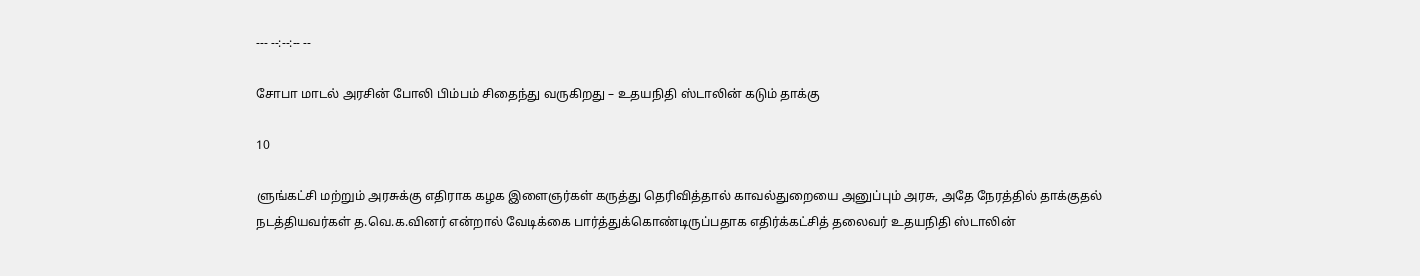--- --:--:-- --

சோபா மாடல் அரசின் போலி பிம்பம் சிதைந்து வருகிறது – உதயநிதி ஸ்டாலின் கடும் தாக்கு

10

ளுங்கட்சி மற்றும் அரசுக்கு எதிராக கழக இளைஞர்கள் கருத்து தெரிவித்தால் காவல்துறையை அனுப்பும் அரசு, அதே நேரத்தில் தாக்குதல் நடத்தியவர்கள் த.வெ.க.வினர் என்றால் வேடிக்கை பார்த்துக்கொண்டிருப்பதாக எதிர்க்கட்சித் தலைவர் உதயநிதி ஸ்டாலின்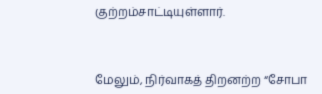குற்றம்சாட்டியுள்ளார்.



மேலும், நிர்வாகத் திறனற்ற “சோபா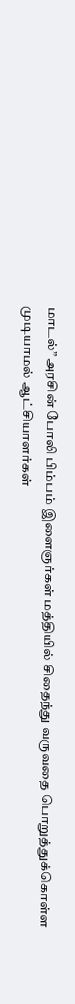மாடல்” அரசின் போலி பிம்பம் இளைஞர்கள் மத்தியில் சிதைந்து வருவதை பொறுத்துக்கொள்ள முடியாமல் ஆட்சியாளர்கள்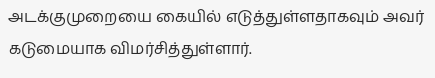அடக்குமுறையை கையில் எடுத்துள்ளதாகவும் அவர் கடுமையாக விமர்சித்துள்ளார்.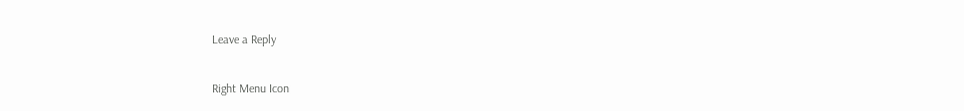Leave a Reply

Right Menu Icon